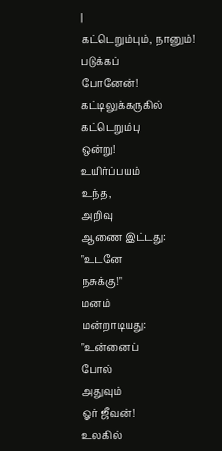|
கட்டெறும்பும், நானும்!
படுக்கப்
போனேன்!
கட்டிலுக்கருகில்
கட்டெறும்பு
ஒன்று!
உயிர்ப்பயம்
உந்த,
அறிவு
ஆணை இட்டது:
"உடனே
நசுக்கு!"
மனம்
மன்றாடியது:
"உன்னைப்
போல்
அதுவும்
ஓர் ஜீவன்!
உலகில்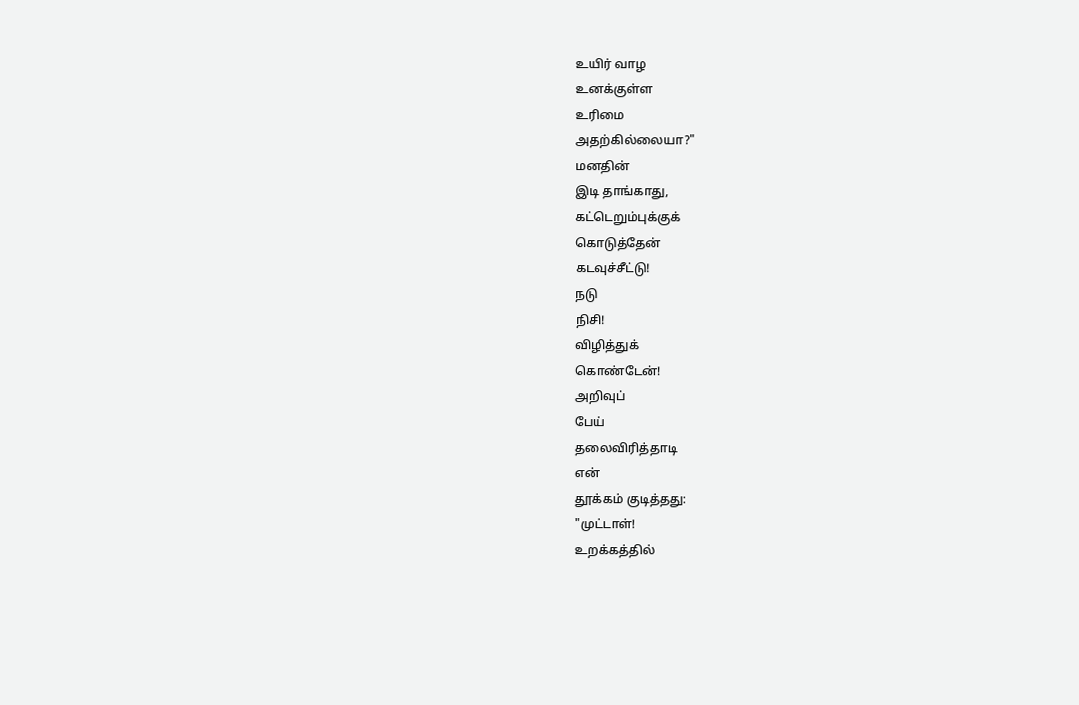உயிர் வாழ
உனக்குள்ள
உரிமை
அதற்கில்லையா?"
மனதின்
இடி தாங்காது,
கட்டெறும்புக்குக்
கொடுத்தேன்
கடவுச்சீட்டு!
நடு
நிசி!
விழித்துக்
கொண்டேன்!
அறிவுப்
பேய்
தலைவிரித்தாடி
என்
தூக்கம் குடித்தது:
"முட்டாள்!
உறக்கத்தில்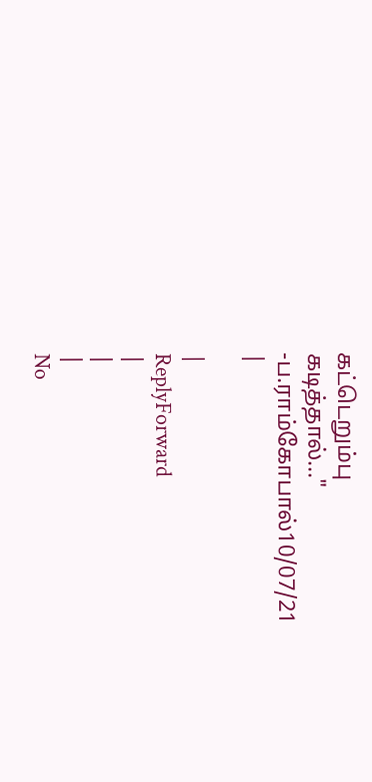கட்டெறும்பு
கடித்தால்..."
-ப.ராம்கோபால்10/07/21
|

|
ReplyForward
|
|
|
No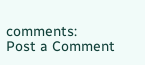comments:
Post a Comment